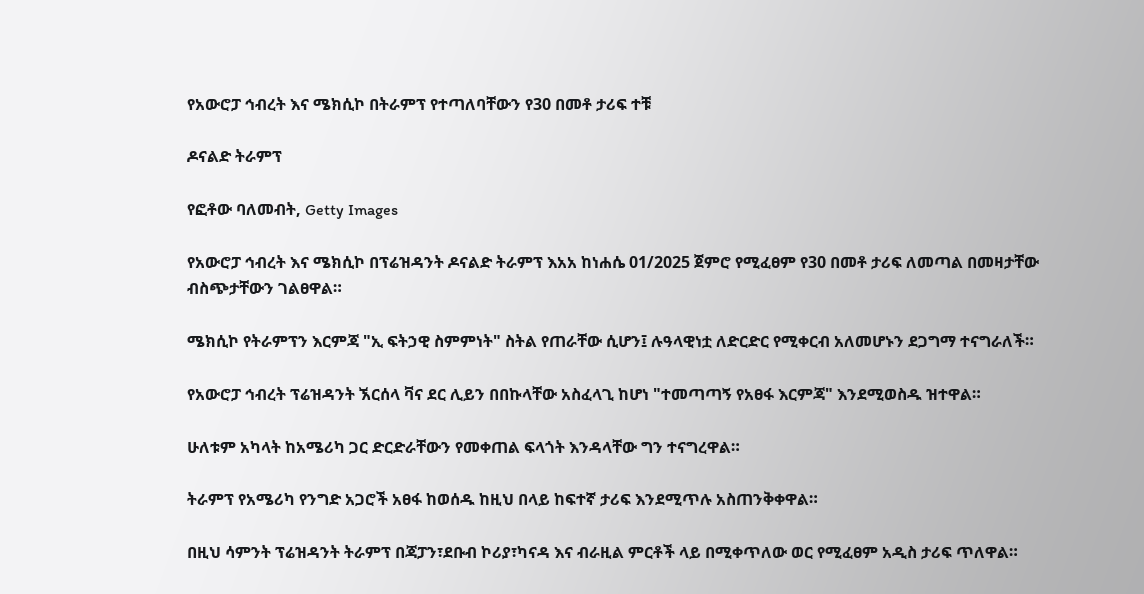የአውሮፓ ኅብረት እና ሜክሲኮ በትራምፕ የተጣለባቸውን የ30 በመቶ ታሪፍ ተቹ

ዶናልድ ትራምፕ

የፎቶው ባለመብት, Getty Images

የአውሮፓ ኅብረት እና ሜክሲኮ በፕሬዝዳንት ዶናልድ ትራምፕ እአአ ከነሐሴ 01/2025 ጀምሮ የሚፈፀም የ30 በመቶ ታሪፍ ለመጣል በመዛታቸው ብስጭታቸውን ገልፀዋል።

ሜክሲኮ የትራምፕን እርምጃ "ኢ ፍትኃዊ ስምምነት" ስትል የጠራቸው ሲሆን፤ ሉዓላዊነቷ ለድርድር የሚቀርብ አለመሆኑን ደጋግማ ተናግራለች።

የአውሮፓ ኅብረት ፕሬዝዳንት ኧርሰላ ቫና ደር ሊይን በበኩላቸው አስፈላጊ ከሆነ "ተመጣጣኝ የአፀፋ እርምጃ" እንደሚወስዱ ዝተዋል።

ሁለቱም አካላት ከአሜሪካ ጋር ድርድራቸውን የመቀጠል ፍላጎት እንዳላቸው ግን ተናግረዋል።

ትራምፕ የአሜሪካ የንግድ አጋሮች አፀፋ ከወሰዱ ከዚህ በላይ ከፍተኛ ታሪፍ እንደሚጥሉ አስጠንቅቀዋል።

በዚህ ሳምንት ፕሬዝዳንት ትራምፕ በጃፓን፣ደቡብ ኮሪያ፣ካናዳ እና ብራዚል ምርቶች ላይ በሚቀጥለው ወር የሚፈፀም አዲስ ታሪፍ ጥለዋል።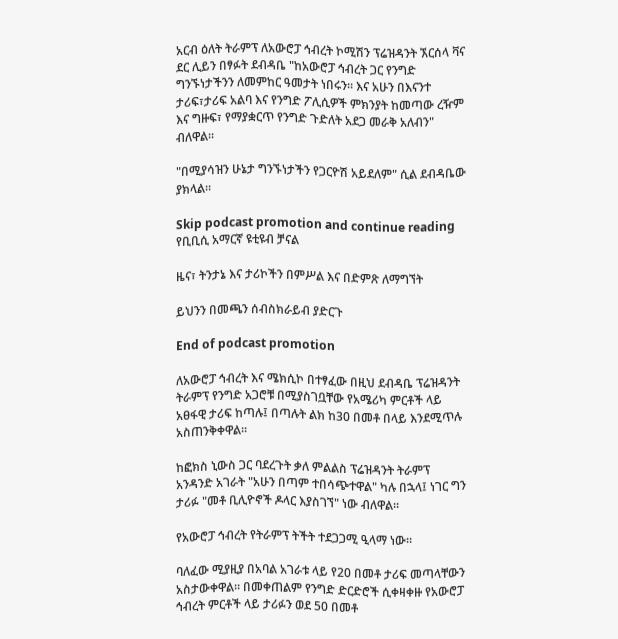አርብ ዕለት ትራምፕ ለአውሮፓ ኅብረት ኮሚሽን ፕሬዝዳንት ኧርሰላ ቫና ደር ሊይን በፃፉት ደብዳቤ "ከአውሮፓ ኅብረት ጋር የንግድ ግንኙነታችንን ለመምከር ዓመታት ነበሩን። እና አሁን በእናንተ ታሪፍ፣ታሪፍ አልባ እና የንግድ ፖሊሲዎች ምክንያት ከመጣው ረዥም እና ግዙፍ፣ የማያቋርጥ የንግድ ጉድለት አደጋ መራቅ አለብን" ብለዋል።

"በሚያሳዝን ሁኔታ ግንኙነታችን የጋርዮሽ አይደለም" ሲል ደብዳቤው ያክላል።

Skip podcast promotion and continue reading
የቢቢሲ አማርኛ ዩቲዩብ ቻናል

ዜና፣ ትንታኔ እና ታሪኮችን በምሥል እና በድምጽ ለማግኘት

ይህንን በመጫን ሰብስክራይብ ያድርጉ

End of podcast promotion

ለአውሮፓ ኅብረት እና ሜክሲኮ በተፃፈው በዚህ ደብዳቤ ፕሬዝዳንት ትራምፕ የንግድ አጋሮቹ በሚያስገቧቸው የአሜሪካ ምርቶች ላይ አፀፋዊ ታሪፍ ከጣሉ፤ በጣሉት ልክ ከ30 በመቶ በላይ እንደሚጥሉ አስጠንቅቀዋል።

ከፎክስ ኒውስ ጋር ባደረጉት ቃለ ምልልስ ፕሬዝዳንት ትራምፕ አንዳንድ አገራት "አሁን በጣም ተበሳጭተዋል" ካሉ በኋላ፤ ነገር ግን ታሪፉ "መቶ ቢሊዮኖች ዶላር እያስገኘ" ነው ብለዋል።

የአውሮፓ ኅብረት የትራምፕ ትችት ተደጋጋሚ ዒላማ ነው።

ባለፈው ሚያዚያ በአባል አገራቱ ላይ የ20 በመቶ ታሪፍ መጣላቸውን አስታውቀዋል። በመቀጠልም የንግድ ድርድሮች ሲቀዛቀዙ የአውሮፓ ኅብረት ምርቶች ላይ ታሪፉን ወደ 50 በመቶ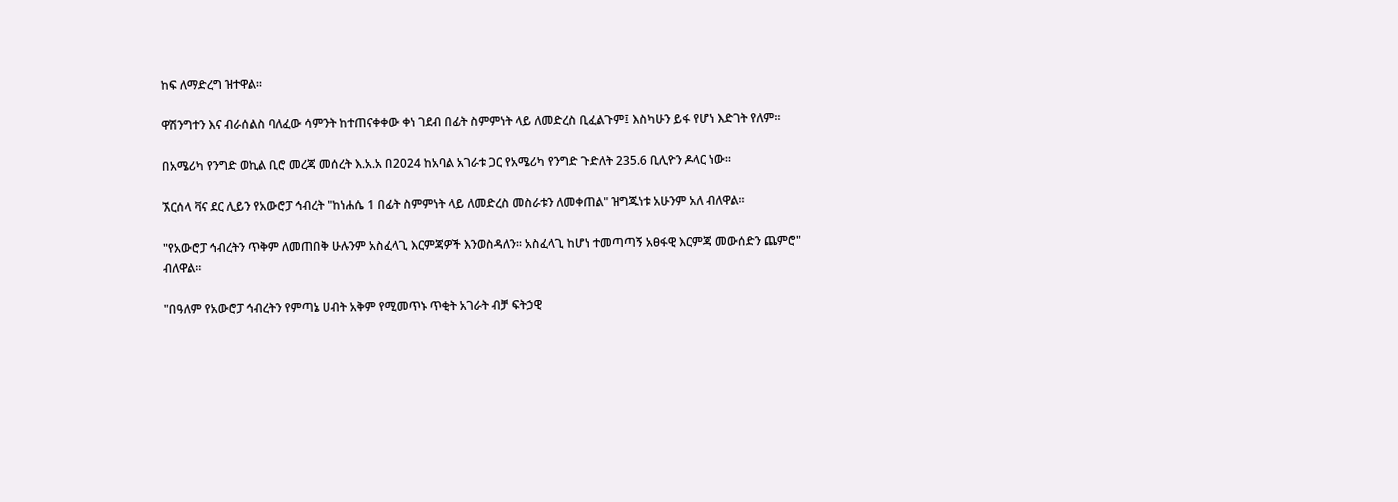ከፍ ለማድረግ ዝተዋል።

ዋሽንግተን እና ብራሰልስ ባለፈው ሳምንት ከተጠናቀቀው ቀነ ገደብ በፊት ስምምነት ላይ ለመድረስ ቢፈልጉም፤ እስካሁን ይፋ የሆነ እድገት የለም።

በአሜሪካ የንግድ ወኪል ቢሮ መረጃ መሰረት እ.አ.አ በ2024 ከአባል አገራቱ ጋር የአሜሪካ የንግድ ጉድለት 235.6 ቢሊዮን ዶላር ነው።

ኧርሰላ ቫና ደር ሊይን የአውሮፓ ኅብረት "ከነሐሴ 1 በፊት ስምምነት ላይ ለመድረስ መስራቱን ለመቀጠል" ዝግጁነቱ አሁንም አለ ብለዋል።

"የአውሮፓ ኅብረትን ጥቅም ለመጠበቅ ሁሉንም አስፈላጊ እርምጃዎች እንወስዳለን። አስፈላጊ ከሆነ ተመጣጣኝ አፀፋዊ እርምጃ መውሰድን ጨምሮ" ብለዋል።

"በዓለም የአውሮፓ ኅብረትን የምጣኔ ሀብት አቅም የሚመጥኑ ጥቂት አገራት ብቻ ፍትኃዊ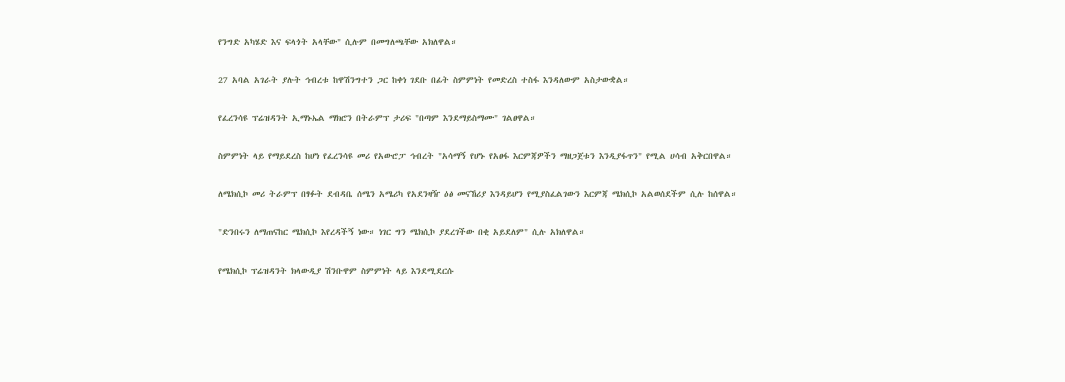የንግድ አካሄድ እና ፍላጎት አላቸው" ሲሉም በመግለጫቸው አክለዋል።

27 አባል አገራት ያሉት ኅብረቱ ከዋሽንግተን ጋር ከቀነ ገደቡ በፊት ስምምነት የመድረስ ተስፋ እንዳለውም አስታውቋል።

የፈረንሳዩ ፕሬዝዳንት ኢማኑኤል ማክሮን በትራምፕ ታሪፍ "በጣም እንደማይስማሙ" ገልፀዋል።

ስምምነት ላይ የማይደረስ ከሆነ የፈረንሳዩ መሪ የአውሮፓ ኅብረት "አሳማኝ የሆኑ የአፀፋ እርምጃዎችን ማዘጋጀቱን እንዲያፋጥን" የሚል ሀሳብ አቅርበዋል።

ለሜክሲኮ መሪ ትራምፕ በፃፉት ደብዳቤ ሰሜን አሜሪካ የአደንዛዥ ዕፅ መናኸሪያ እንዳይሆን የሚያስፈልገውን እርምጃ ሜክሲኮ አልወሰደችም ሲሉ ከሰዋል።

"ድንበሩን ለማጠናከር ሜክሲኮ እየረዳችኝ ነው። ነገር ግን ሜክሲኮ ያደረገችው በቂ አይደለም" ሲሉ አክለዋል።

የሜክሲኮ ፕሬዝዳንት ክላውዲያ ሽንቡዋም ስምምነት ላይ እንደሚደርሱ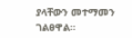ያላቸውን መተማመን ገልፀዋል።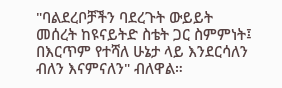"ባልደረቦቻችን ባደረጉት ውይይት መሰረት ከዩናይትድ ስቴት ጋር ስምምነት፤ በእርጥም የተሻለ ሁኔታ ላይ እንደርሳለን ብለን እናምናለን" ብለዋል።